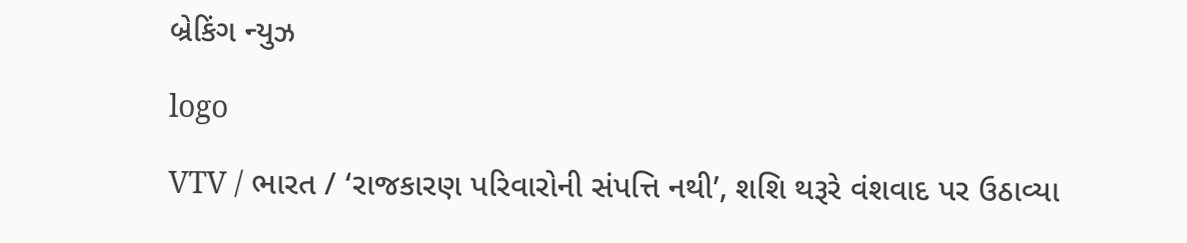બ્રેકિંગ ન્યુઝ

logo

VTV / ભારત / ‘રાજકારણ પરિવારોની સંપત્તિ નથી’, શશિ થરૂરે વંશવાદ પર ઉઠાવ્યા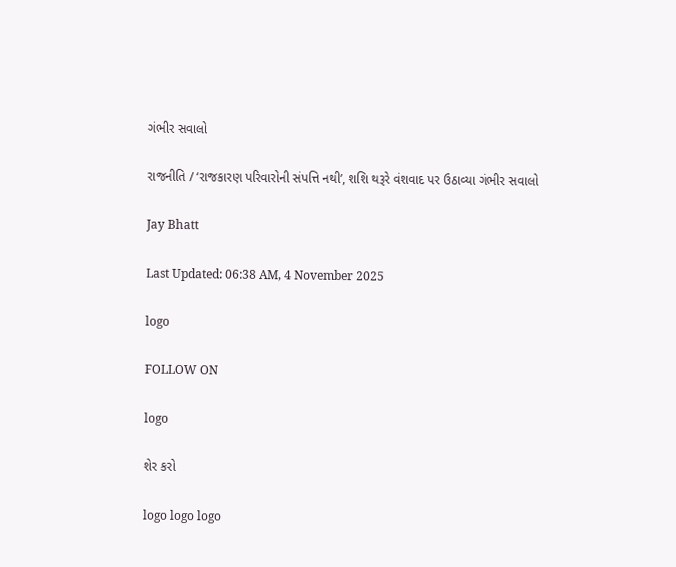ગંભીર સવાલો

રાજનીતિ / ‘રાજકારણ પરિવારોની સંપત્તિ નથી’, શશિ થરૂરે વંશવાદ પર ઉઠાવ્યા ગંભીર સવાલો

Jay Bhatt

Last Updated: 06:38 AM, 4 November 2025

logo

FOLLOW ON

logo

શેર કરો

logo logo logo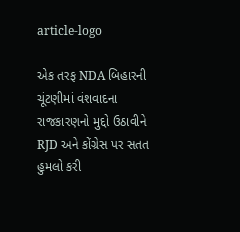article-logo

એક તરફ NDA બિહારની ચૂંટણીમાં વંશવાદના રાજકારણનો મુદ્દો ઉઠાવીને RJD અને કોંગ્રેસ પર સતત હુમલો કરી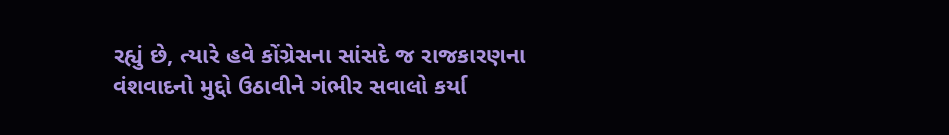રહ્યું છે, ત્યારે હવે કોંગ્રેસના સાંસદે જ રાજકારણના વંશવાદનો મુદ્દો ઉઠાવીને ગંભીર સવાલો કર્યા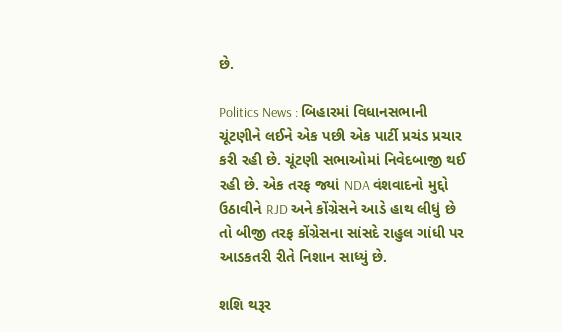છે.

Politics News : બિહારમાં વિધાનસભાની ચૂંટણીને લઈને એક પછી એક પાર્ટી પ્રચંડ પ્રચાર કરી રહી છે. ચૂંટણી સભાઓમાં નિવેદબાજી થઈ રહી છે. એક તરફ જ્યાં NDA વંશવાદનો મુદ્દો ઉઠાવીને RJD અને કોંગ્રેસને આડે હાથ લીધું છે તો બીજી તરફ કોંગ્રેસના સાંસદે રાહુલ ગાંધી પર આડકતરી રીતે નિશાન સાધ્યું છે.

શશિ થરૂર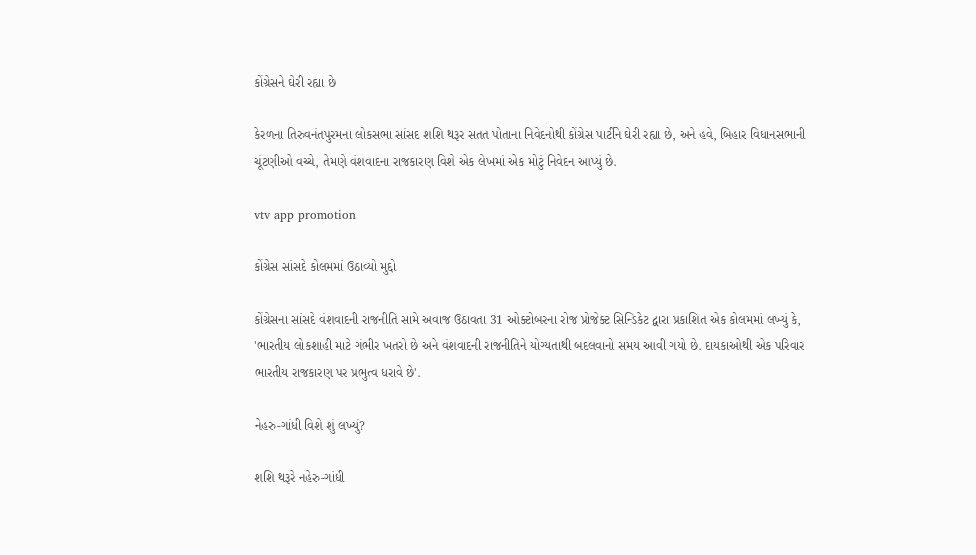કોંગ્રેસને ઘેરી રહ્યા છે

કેરળના તિરુવનંતપુરમના લોકસભા સાંસદ શશિ થરૂર સતત પોતાના નિવેદનોથી કોંગ્રેસ પાર્ટીને ઘેરી રહ્યા છે, અને હવે, બિહાર વિધાનસભાની ચૂંટણીઓ વચ્ચે, તેમણે વંશવાદના રાજકારણ વિશે એક લેખમાં એક મોટું નિવેદન આપ્યું છે.

vtv app promotion

કોંગ્રેસ સાંસદે કોલમમાં ઉઠાવ્યો મુદ્દો

કોંગ્રેસના સાંસદે વંશવાદની રાજનીતિ સામે અવાજ ઉઠાવતા 31 ઓક્ટોબરના રોજ પ્રોજેક્ટ સિન્ડિકેટ દ્વારા પ્રકાશિત એક કોલમમાં લખ્યું કે, 'ભારતીય લોકશાહી માટે ગંભીર ખતરો છે અને વંશવાદની રાજનીતિને યોગ્યતાથી બદલવાનો સમય આવી ગયો છે. દાયકાઓથી એક પરિવાર ભારતીય રાજકારણ પર પ્રભુત્વ ધરાવે છે'.

નેહરુ-ગાંધી વિશે શું લખ્યું?

શશિ થરૂરે નહેરુ-ગાંધી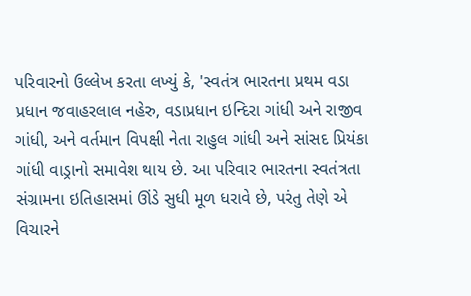પરિવારનો ઉલ્લેખ કરતા લખ્યું કે, 'સ્વતંત્ર ભારતના પ્રથમ વડા પ્રધાન જવાહરલાલ નહેરુ, વડાપ્રધાન ઇન્દિરા ગાંધી અને રાજીવ ગાંધી, અને વર્તમાન વિપક્ષી નેતા રાહુલ ગાંધી અને સાંસદ પ્રિયંકા ગાંધી વાડ્રાનો સમાવેશ થાય છે. આ પરિવાર ભારતના સ્વતંત્રતા સંગ્રામના ઇતિહાસમાં ઊંડે સુધી મૂળ ધરાવે છે, પરંતુ તેણે એ વિચારને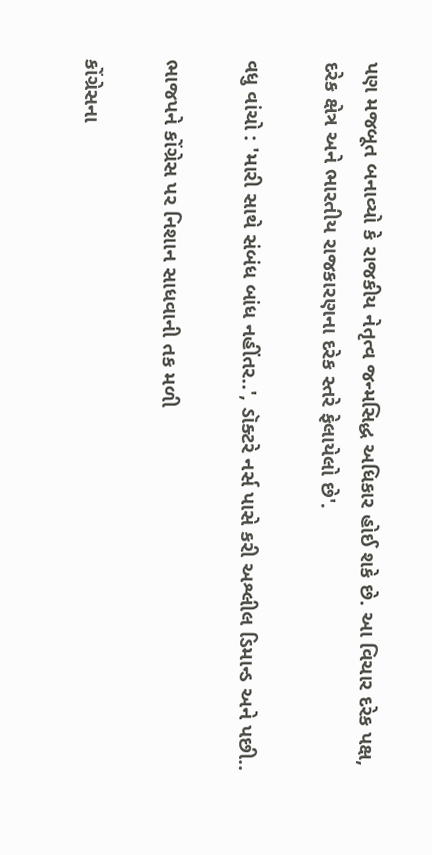પણ મજબૂત બનાવ્યો કે રાજકીય નેતૃત્વ જન્મસિદ્ધ અધિકાર હોઈ શકે છે. આ વિચાર દરેક પક્ષ, દરેક ક્ષેત્ર અને ભારતીય રાજકારણના દરેક સ્તરે ફેલાયેલો છે'.

વધુ વાંચો : 'મારી સાથે સંબંધ બાંધ નહીંતર..', ડૉક્ટરે નર્સ પાસે કરી અશ્લીલ ડિમાન્ડ અને પછી..

ભાજપને કોંગ્રેસ પર નિશાન સાધવાની તક મળી

કોંગ્રેસના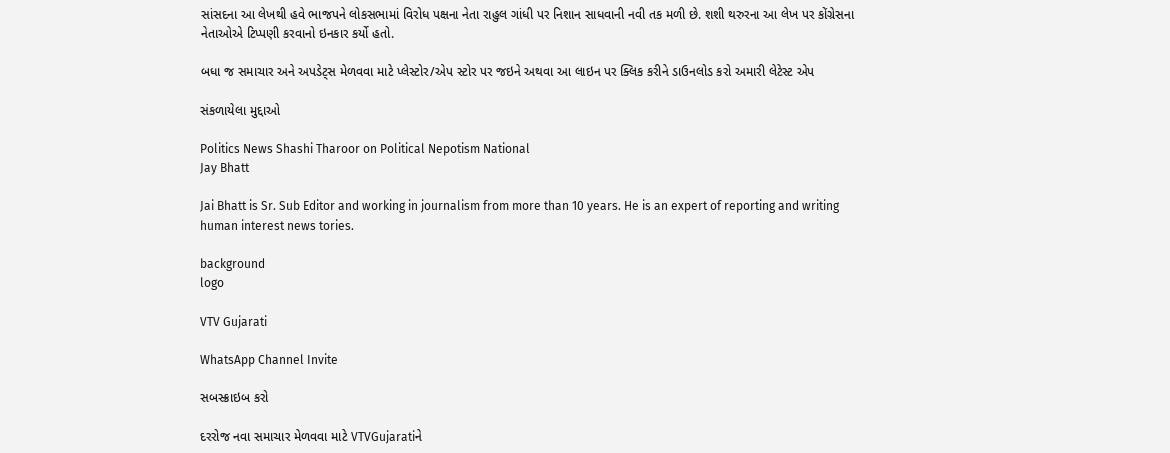સાંસદના આ લેખથી હવે ભાજપને લોકસભામાં વિરોધ પક્ષના નેતા રાહુલ ગાંધી પર નિશાન સાધવાની નવી તક મળી છે. શશી થરુરના આ લેખ પર કોંગ્રેસના નેતાઓએ ટિપ્પણી કરવાનો ઇનકાર કર્યો હતો.

બધા જ સમાચાર અને અપડેટ્સ મેળવવા માટે પ્લેસ્ટોર/એપ સ્ટોર પર જઇને અથવા આ લાઇન પર ક્લિક કરીને ડાઉનલોડ કરો અમારી લેટેસ્ટ એપ

સંકળાયેલા મુદ્દાઓ

Politics News Shashi Tharoor on Political Nepotism National
Jay Bhatt

Jai Bhatt is Sr. Sub Editor and working in journalism from more than 10 years. He is an expert of reporting and writing human interest news tories.

background
logo

VTV Gujarati

WhatsApp Channel Invite

સબસ્ક્રાઇબ કરો

દરરોજ નવા સમાચાર મેળવવા માટે VTVGujaratiને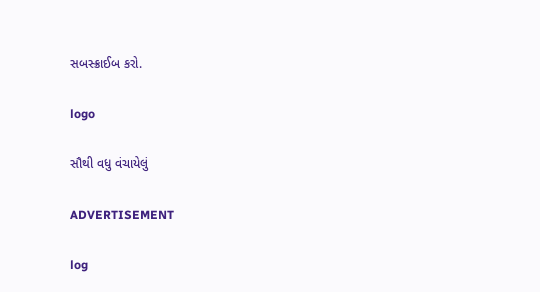સબસ્ક્રાઈબ કરો.

logo

સૌથી વધુ વંચાયેલું

ADVERTISEMENT

log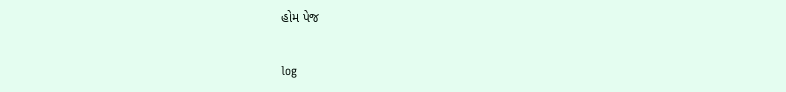હોમ પેજ

log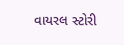વાયરલ સ્ટોરી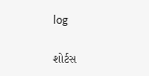log

શોર્ટસ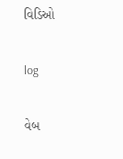વિડિઓ

log

વેબ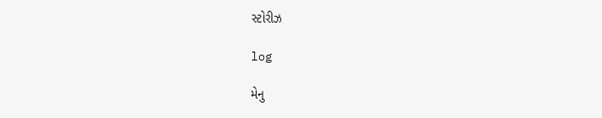સ્ટોરીઝ

log

મેનુ